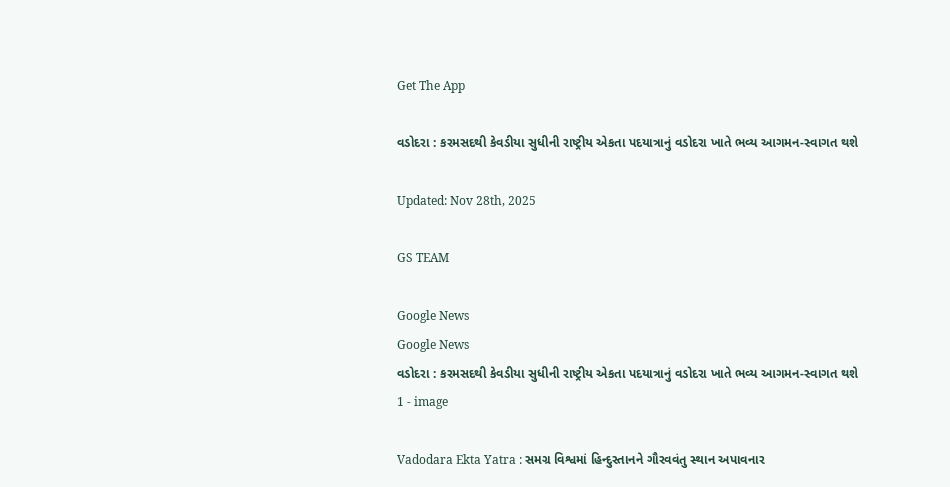Get The App

વડોદરા : કરમસદથી કેવડીયા સુધીની રાષ્ટ્રીય એકતા પદયાત્રાનું વડોદરા ખાતે ભવ્ય આગમન-સ્વાગત થશે

Updated: Nov 28th, 2025

GS TEAM

Google News
Google News
વડોદરા : કરમસદથી કેવડીયા સુધીની રાષ્ટ્રીય એકતા પદયાત્રાનું વડોદરા ખાતે ભવ્ય આગમન-સ્વાગત થશે 1 - image

Vadodara Ekta Yatra : સમગ્ર વિશ્વમાં હિન્દુસ્તાનને ગૌરવવંતુ સ્થાન અપાવનાર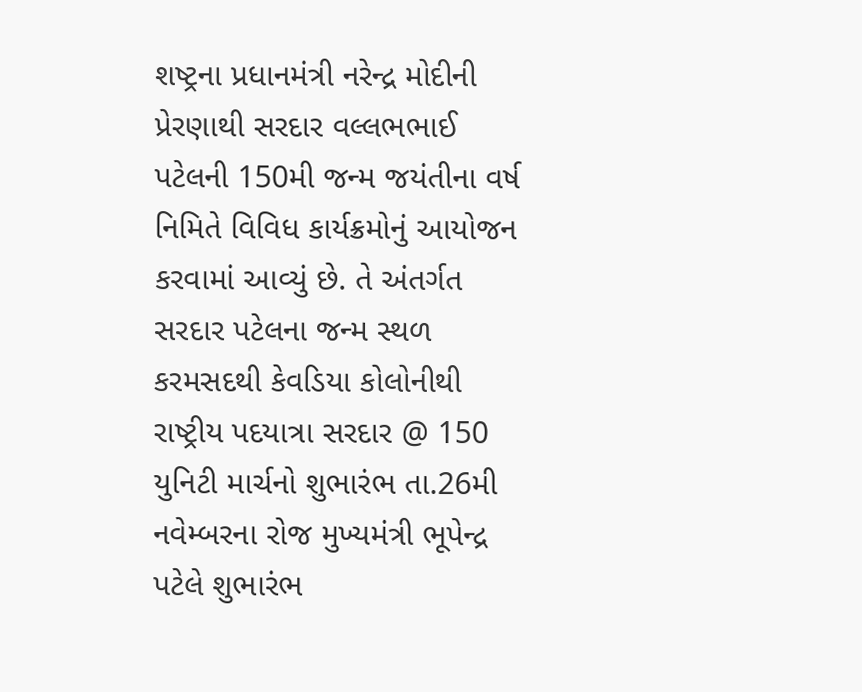શષ્ટ્રના પ્રધાનમંત્રી નરેન્દ્ર મોદીની પ્રેરણાથી સરદાર વલ્લભભાઈ પટેલની 150મી જન્મ જયંતીના વર્ષ નિમિતે વિવિધ કાર્યક્રમોનું આયોજન કરવામાં આવ્યું છે. તે અંતર્ગત સરદાર પટેલના જન્મ સ્થળ કરમસદથી કેવડિયા કોલોનીથી રાષ્ટ્રીય પદયાત્રા સરદાર @ 150 યુનિટી માર્ચનો શુભારંભ તા.26મી નવેમ્બરના રોજ મુખ્યમંત્રી ભૂપેન્દ્ર પટેલે શુભારંભ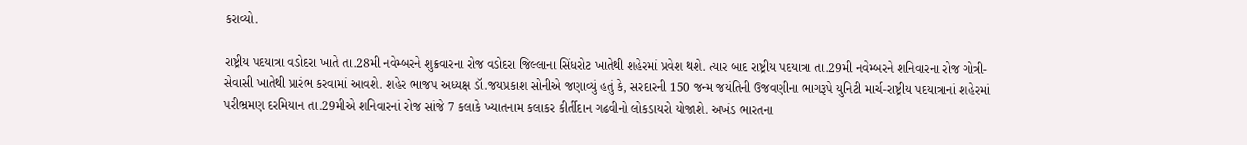કરાવ્યો.

રાષ્ટ્રીય પદયાત્રા વડોદરા ખાતે તા.28મી નવેમ્બરને શુક્રવારના રોજ વડોદરા જિલ્લાના સિંધરોટ ખાતેથી શહેરમાં પ્રવેશ થશે. ત્યાર બાદ રાષ્ટ્રીય પદયાત્રા તા.29મી નવેમ્બરને શનિવારના રોજ ગોત્રી-સેવાસી ખાતેથી પ્રારંભ કરવામાં આવશે. શહેર ભાજપ અધ્યક્ષ ડૉ.જયપ્રકાશ સોનીએ જણાવ્યું હતું કે, સરદારની 150 જન્મ જયંતિની ઉજવણીના ભાગરૂપે યુનિટી માર્ચ-રાષ્ટ્રીય પદયાત્રાનાં શહેરમાં પરીભ્રમણ દરમિયાન તા.29મીએ શનિવારનાં રોજ સાંજે 7 કલાકે ખ્યાતનામ કલાકર કીર્તીદાન ગઢવીનો લોકડાયરો યોજાશે. અખંડ ભારતના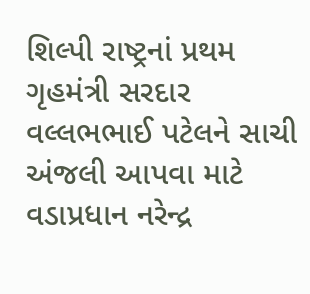શિલ્પી રાષ્ટ્રનાં પ્રથમ ગૃહમંત્રી સરદાર વલ્લભભાઈ પટેલને સાચી અંજલી આપવા માટે વડાપ્રધાન નરેન્દ્ર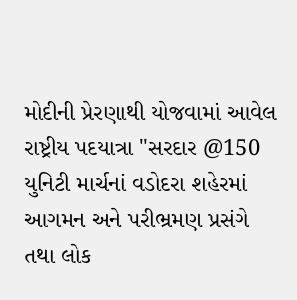મોદીની પ્રેરણાથી યોજવામાં આવેલ રાષ્ટ્રીય પદયાત્રા "સરદાર @150 યુનિટી માર્ચનાં વડોદરા શહેરમાં આગમન અને પરીભ્રમણ પ્રસંગે તથા લોક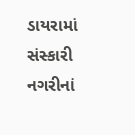ડાયરામાં સંસ્કારી નગરીનાં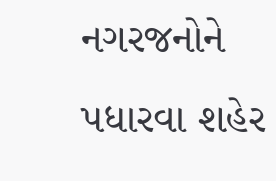નગરજનોને પધારવા શહેર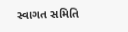સ્વાગત સમિતિ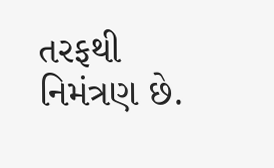તરફથી નિમંત્રણ છે.